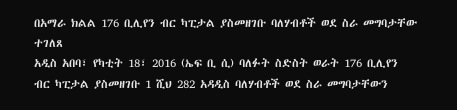በአማራ ክልል 176 ቢሊየን ብር ካፒታል ያስመዘገቡ ባለሃብቶች ወደ ስራ መግባታቸው ተገለጸ
አዲስ አበባ፣ የካቲት 18፣ 2016 (ኤፍ ቢ ሲ) ባለፉት ስድስት ወራት 176 ቢሊየን ብር ካፒታል ያስመዘገቡ 1 ሺህ 282 አዳዲስ ባለሃብቶች ወደ ስራ መግባታቸውን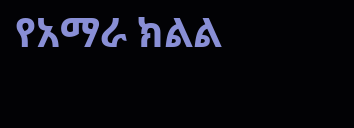የአማራ ክልል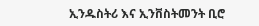ኢንዱስትሪ እና ኢንቨስትመንት ቢሮ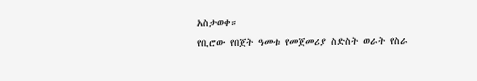አስታወቀ።
የቢሮው የበጀት ዓመቱ የመጀመሪያ ስድስት ወራት የስራ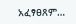አፈፃፀጸም…